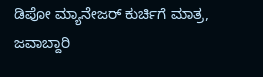ಡಿಪೋ ಮ್ಯಾನೇಜರ್ ಕುರ್ಚಿಗೆ ಮಾತ್ರ, ಜವಾಬ್ದಾರಿ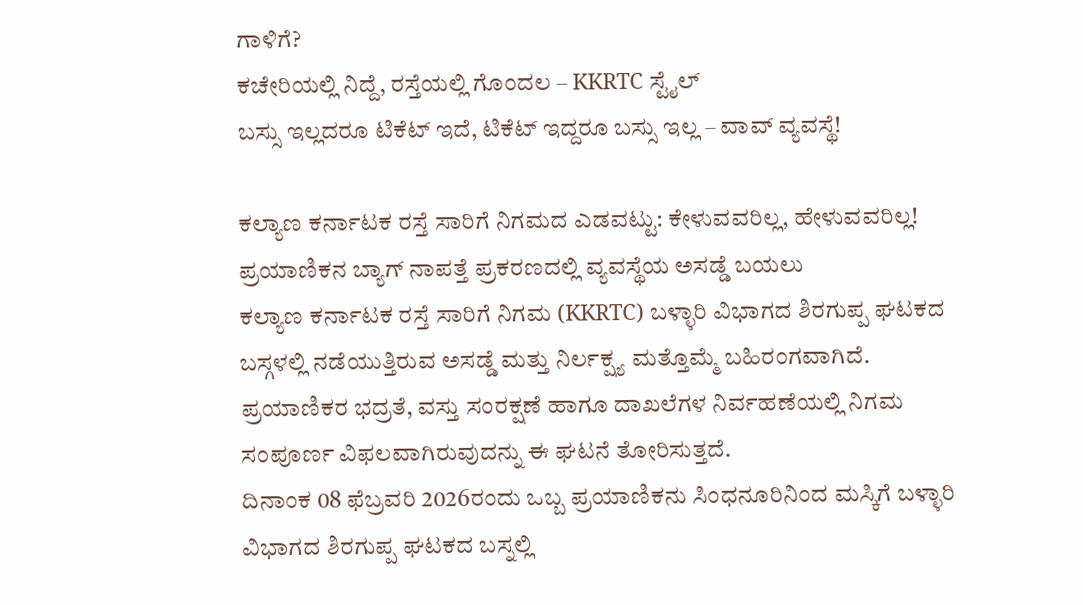ಗಾಳಿಗೆ?
ಕಚೇರಿಯಲ್ಲಿ ನಿದ್ದೆ, ರಸ್ತೆಯಲ್ಲಿ ಗೊಂದಲ – KKRTC ಸ್ಟೈಲ್
ಬಸ್ಸು ಇಲ್ಲದರೂ ಟಿಕೆಟ್ ಇದೆ, ಟಿಕೆಟ್ ಇದ್ದರೂ ಬಸ್ಸು ಇಲ್ಲ – ವಾವ್ ವ್ಯವಸ್ಥೆ!

ಕಲ್ಯಾಣ ಕರ್ನಾಟಕ ರಸ್ತೆ ಸಾರಿಗೆ ನಿಗಮದ ಎಡವಟ್ಟು: ಕೇಳುವವರಿಲ್ಲ, ಹೇಳುವವರಿಲ್ಲ!
ಪ್ರಯಾಣಿಕನ ಬ್ಯಾಗ್ ನಾಪತ್ತೆ ಪ್ರಕರಣದಲ್ಲಿ ವ್ಯವಸ್ಥೆಯ ಅಸಡ್ಡೆ ಬಯಲು
ಕಲ್ಯಾಣ ಕರ್ನಾಟಕ ರಸ್ತೆ ಸಾರಿಗೆ ನಿಗಮ (KKRTC) ಬಳ್ಳಾರಿ ವಿಭಾಗದ ಶಿರಗುಪ್ಪ ಘಟಕದ ಬಸ್ಗಳಲ್ಲಿ ನಡೆಯುತ್ತಿರುವ ಅಸಡ್ಡೆ ಮತ್ತು ನಿರ್ಲಕ್ಷ್ಯ ಮತ್ತೊಮ್ಮೆ ಬಹಿರಂಗವಾಗಿದೆ. ಪ್ರಯಾಣಿಕರ ಭದ್ರತೆ, ವಸ್ತು ಸಂರಕ್ಷಣೆ ಹಾಗೂ ದಾಖಲೆಗಳ ನಿರ್ವಹಣೆಯಲ್ಲಿ ನಿಗಮ ಸಂಪೂರ್ಣ ವಿಫಲವಾಗಿರುವುದನ್ನು ಈ ಘಟನೆ ತೋರಿಸುತ್ತದೆ.
ದಿನಾಂಕ 08 ಫೆಬ್ರವರಿ 2026ರಂದು ಒಬ್ಬ ಪ್ರಯಾಣಿಕನು ಸಿಂಧನೂರಿನಿಂದ ಮಸ್ಕಿಗೆ ಬಳ್ಳಾರಿ ವಿಭಾಗದ ಶಿರಗುಪ್ಪ ಘಟಕದ ಬಸ್ನಲ್ಲಿ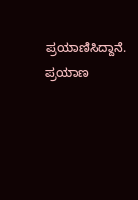ಪ್ರಯಾಣಿಸಿದ್ದಾನೆ. ಪ್ರಯಾಣ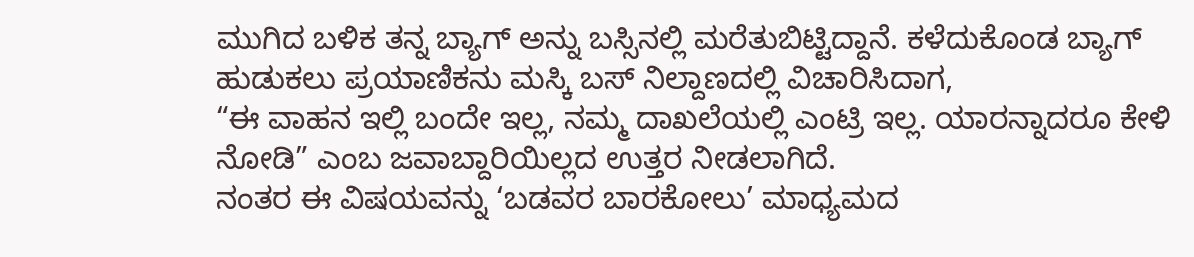ಮುಗಿದ ಬಳಿಕ ತನ್ನ ಬ್ಯಾಗ್ ಅನ್ನು ಬಸ್ಸಿನಲ್ಲಿ ಮರೆತುಬಿಟ್ಟಿದ್ದಾನೆ. ಕಳೆದುಕೊಂಡ ಬ್ಯಾಗ್ ಹುಡುಕಲು ಪ್ರಯಾಣಿಕನು ಮಸ್ಕಿ ಬಸ್ ನಿಲ್ದಾಣದಲ್ಲಿ ವಿಚಾರಿಸಿದಾಗ,
“ಈ ವಾಹನ ಇಲ್ಲಿ ಬಂದೇ ಇಲ್ಲ, ನಮ್ಮ ದಾಖಲೆಯಲ್ಲಿ ಎಂಟ್ರಿ ಇಲ್ಲ. ಯಾರನ್ನಾದರೂ ಕೇಳಿ ನೋಡಿ” ಎಂಬ ಜವಾಬ್ದಾರಿಯಿಲ್ಲದ ಉತ್ತರ ನೀಡಲಾಗಿದೆ.
ನಂತರ ಈ ವಿಷಯವನ್ನು ‘ಬಡವರ ಬಾರಕೋಲು’ ಮಾಧ್ಯಮದ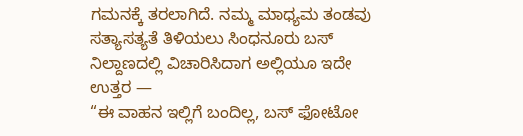ಗಮನಕ್ಕೆ ತರಲಾಗಿದೆ. ನಮ್ಮ ಮಾಧ್ಯಮ ತಂಡವು ಸತ್ಯಾಸತ್ಯತೆ ತಿಳಿಯಲು ಸಿಂಧನೂರು ಬಸ್ ನಿಲ್ದಾಣದಲ್ಲಿ ವಿಚಾರಿಸಿದಾಗ ಅಲ್ಲಿಯೂ ಇದೇ ಉತ್ತರ —
“ಈ ವಾಹನ ಇಲ್ಲಿಗೆ ಬಂದಿಲ್ಲ, ಬಸ್ ಫೋಟೋ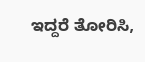ಇದ್ದರೆ ತೋರಿಸಿ,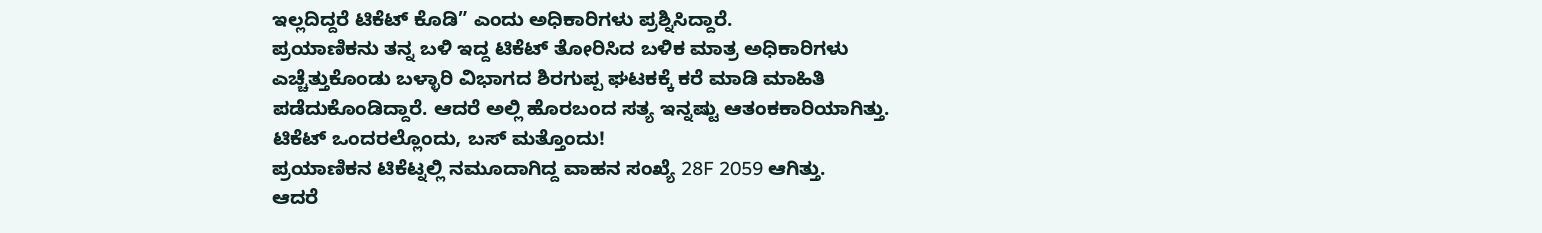ಇಲ್ಲದಿದ್ದರೆ ಟಿಕೆಟ್ ಕೊಡಿ” ಎಂದು ಅಧಿಕಾರಿಗಳು ಪ್ರಶ್ನಿಸಿದ್ದಾರೆ.
ಪ್ರಯಾಣಿಕನು ತನ್ನ ಬಳಿ ಇದ್ದ ಟಿಕೆಟ್ ತೋರಿಸಿದ ಬಳಿಕ ಮಾತ್ರ ಅಧಿಕಾರಿಗಳು ಎಚ್ಚೆತ್ತುಕೊಂಡು ಬಳ್ಳಾರಿ ವಿಭಾಗದ ಶಿರಗುಪ್ಪ ಘಟಕಕ್ಕೆ ಕರೆ ಮಾಡಿ ಮಾಹಿತಿ ಪಡೆದುಕೊಂಡಿದ್ದಾರೆ. ಆದರೆ ಅಲ್ಲಿ ಹೊರಬಂದ ಸತ್ಯ ಇನ್ನಷ್ಟು ಆತಂಕಕಾರಿಯಾಗಿತ್ತು.
ಟಿಕೆಟ್ ಒಂದರಲ್ಲೊಂದು, ಬಸ್ ಮತ್ತೊಂದು!
ಪ್ರಯಾಣಿಕನ ಟಿಕೆಟ್ನಲ್ಲಿ ನಮೂದಾಗಿದ್ದ ವಾಹನ ಸಂಖ್ಯೆ 28F 2059 ಆಗಿತ್ತು.
ಆದರೆ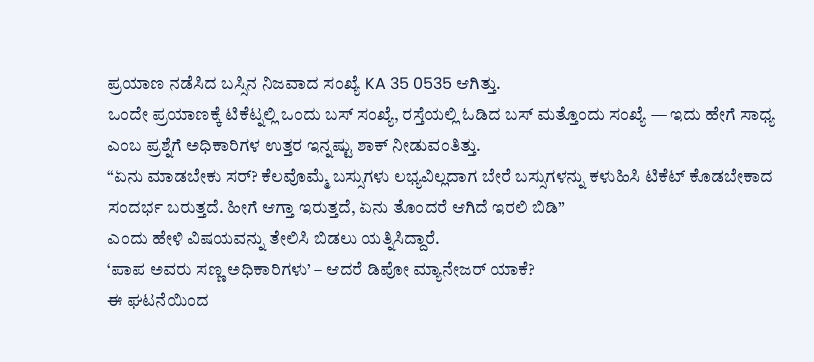ಪ್ರಯಾಣ ನಡೆಸಿದ ಬಸ್ಸಿನ ನಿಜವಾದ ಸಂಖ್ಯೆ KA 35 0535 ಆಗಿತ್ತು.
ಒಂದೇ ಪ್ರಯಾಣಕ್ಕೆ ಟಿಕೆಟ್ನಲ್ಲಿ ಒಂದು ಬಸ್ ಸಂಖ್ಯೆ, ರಸ್ತೆಯಲ್ಲಿ ಓಡಿದ ಬಸ್ ಮತ್ತೊಂದು ಸಂಖ್ಯೆ — ಇದು ಹೇಗೆ ಸಾಧ್ಯ ಎಂಬ ಪ್ರಶ್ನೆಗೆ ಅಧಿಕಾರಿಗಳ ಉತ್ತರ ಇನ್ನಷ್ಟು ಶಾಕ್ ನೀಡುವಂತಿತ್ತು.
“ಏನು ಮಾಡಬೇಕು ಸರ್? ಕೆಲವೊಮ್ಮೆ ಬಸ್ಸುಗಳು ಲಭ್ಯವಿಲ್ಲದಾಗ ಬೇರೆ ಬಸ್ಸುಗಳನ್ನು ಕಳುಹಿಸಿ ಟಿಕೆಟ್ ಕೊಡಬೇಕಾದ ಸಂದರ್ಭ ಬರುತ್ತದೆ. ಹೀಗೆ ಆಗ್ತಾ ಇರುತ್ತದೆ, ಏನು ತೊಂದರೆ ಆಗಿದೆ ಇರಲಿ ಬಿಡಿ”
ಎಂದು ಹೇಳಿ ವಿಷಯವನ್ನು ತೇಲಿಸಿ ಬಿಡಲು ಯತ್ನಿಸಿದ್ದಾರೆ.
‘ಪಾಪ ಅವರು ಸಣ್ಣ ಅಧಿಕಾರಿಗಳು’ – ಆದರೆ ಡಿಪೋ ಮ್ಯಾನೇಜರ್ ಯಾಕೆ?
ಈ ಘಟನೆಯಿಂದ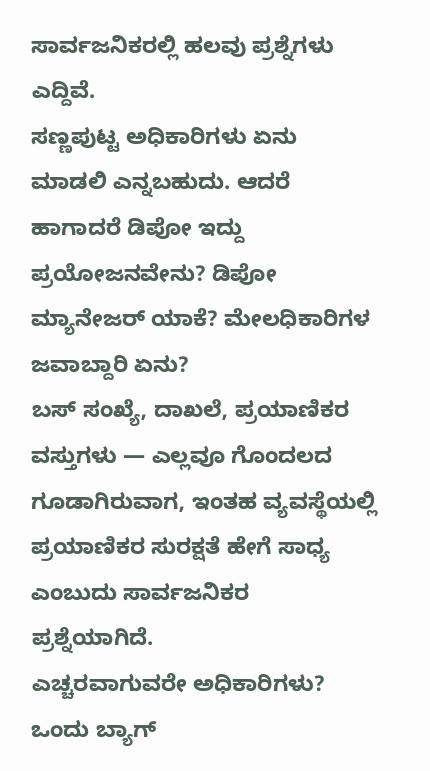ಸಾರ್ವಜನಿಕರಲ್ಲಿ ಹಲವು ಪ್ರಶ್ನೆಗಳು ಎದ್ದಿವೆ.
ಸಣ್ಣಪುಟ್ಟ ಅಧಿಕಾರಿಗಳು ಏನು ಮಾಡಲಿ ಎನ್ನಬಹುದು. ಆದರೆ ಹಾಗಾದರೆ ಡಿಪೋ ಇದ್ದು ಪ್ರಯೋಜನವೇನು? ಡಿಪೋ ಮ್ಯಾನೇಜರ್ ಯಾಕೆ? ಮೇಲಧಿಕಾರಿಗಳ ಜವಾಬ್ದಾರಿ ಏನು?
ಬಸ್ ಸಂಖ್ಯೆ, ದಾಖಲೆ, ಪ್ರಯಾಣಿಕರ ವಸ್ತುಗಳು — ಎಲ್ಲವೂ ಗೊಂದಲದ ಗೂಡಾಗಿರುವಾಗ, ಇಂತಹ ವ್ಯವಸ್ಥೆಯಲ್ಲಿ ಪ್ರಯಾಣಿಕರ ಸುರಕ್ಷತೆ ಹೇಗೆ ಸಾಧ್ಯ ಎಂಬುದು ಸಾರ್ವಜನಿಕರ ಪ್ರಶ್ನೆಯಾಗಿದೆ.
ಎಚ್ಚರವಾಗುವರೇ ಅಧಿಕಾರಿಗಳು?
ಒಂದು ಬ್ಯಾಗ್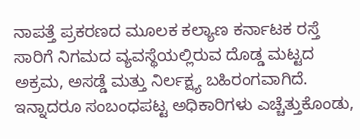ನಾಪತ್ತೆ ಪ್ರಕರಣದ ಮೂಲಕ ಕಲ್ಯಾಣ ಕರ್ನಾಟಕ ರಸ್ತೆ ಸಾರಿಗೆ ನಿಗಮದ ವ್ಯವಸ್ಥೆಯಲ್ಲಿರುವ ದೊಡ್ಡ ಮಟ್ಟದ ಅಕ್ರಮ, ಅಸಡ್ಡೆ ಮತ್ತು ನಿರ್ಲಕ್ಷ್ಯ ಬಹಿರಂಗವಾಗಿದೆ.
ಇನ್ನಾದರೂ ಸಂಬಂಧಪಟ್ಟ ಅಧಿಕಾರಿಗಳು ಎಚ್ಚೆತ್ತುಕೊಂಡು,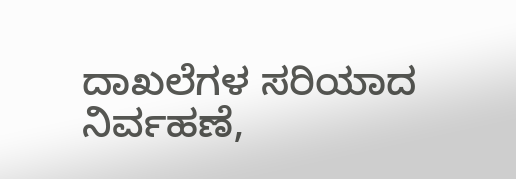ದಾಖಲೆಗಳ ಸರಿಯಾದ ನಿರ್ವಹಣೆ,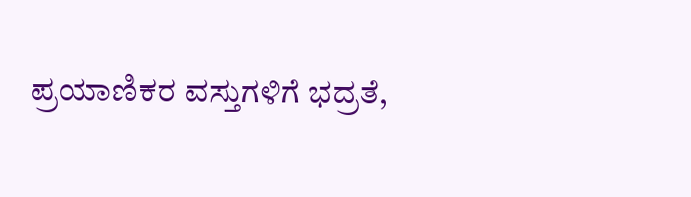ಪ್ರಯಾಣಿಕರ ವಸ್ತುಗಳಿಗೆ ಭದ್ರತೆ,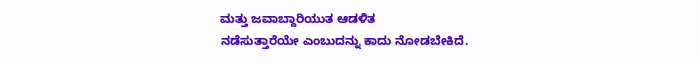ಮತ್ತು ಜವಾಬ್ದಾರಿಯುತ ಆಡಳಿತ
ನಡೆಸುತ್ತಾರೆಯೇ ಎಂಬುದನ್ನು ಕಾದು ನೋಡಬೇಕಿದೆ.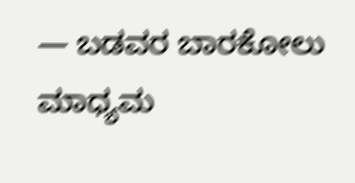— ಬಡವರ ಬಾರಕೋಲು ಮಾಧ್ಯಮ